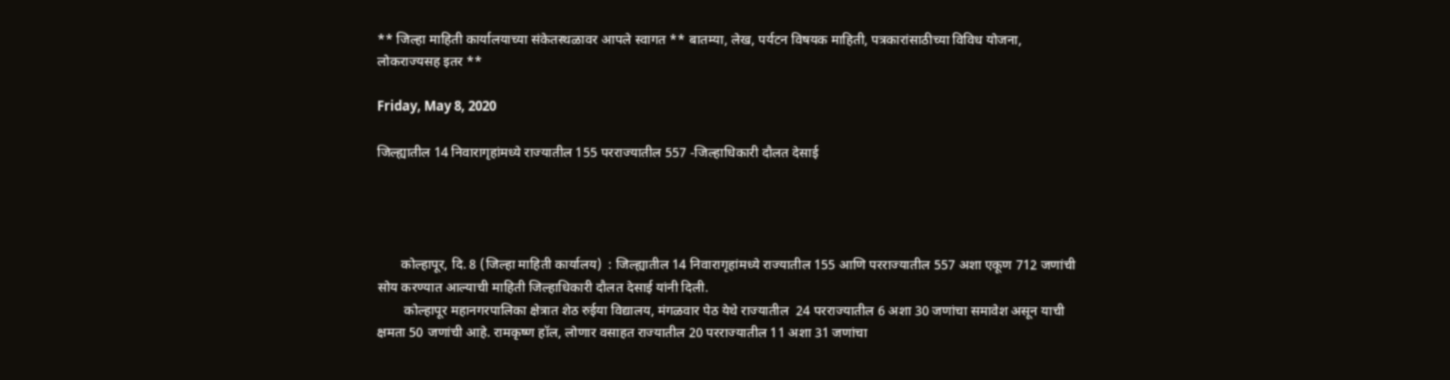** जिल्हा माहिती कार्यालयाच्या संकेतस्थळावर आपले स्वागत ** बातम्या, लेख, पर्यटन विषयक माहिती, पत्रकारांसाठीच्या विविध योजना, लोकराज्यसह इतर **

Friday, May 8, 2020

जिल्ह्यातील 14 निवारागृहांमध्ये राज्यातील 155 परराज्यातील 557 -जिल्हाधिकारी दौलत देसाई




       कोल्हापूर, दि. 8 (जिल्हा माहिती कार्यालय)  : जिल्ह्यातील 14 निवारागृहांमध्ये राज्यातील 155 आणि परराज्यातील 557 अशा एकूण 712 जणांची सोय करण्यात आल्याची माहिती जिल्हाधिकारी दौलत देसाई यांनी दिली.
        कोल्हापूर महानगरपालिका क्षेत्रात शेठ रुईया विद्यालय, मंगळवार पेठ येथे राज्यातील  24 परराज्यातील 6 अशा 30 जणांचा समावेश असून याची क्षमता 50 जणांची आहे. रामकृष्ण हॉल, लोणार वसाहत राज्यातील 20 परराज्यातील 11 अशा 31 जणांचा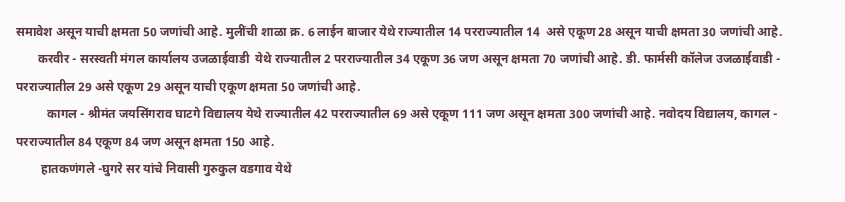समावेश असून याची क्षमता 50 जणांची आहे. मुलींची शाळा क्र. 6 लाईन बाजार येथे राज्यातील 14 परराज्यातील 14  असे एकूण 28 असून याची क्षमता 30 जणांची आहे.
       करवीर - सरस्वती मंगल कार्यालय उजळाईवाडी  येथे राज्यातील 2 परराज्यातील 34 एकूण 36 जण असून क्षमता 70 जणांची आहे. डी. फार्मसी कॉलेज उजळाईवाडी - परराज्यातील 29 असे एकूण 29 असून याची एकूण क्षमता 50 जणांची आहे.
          कागल - श्रीमंत जयसिंगराव घाटगे विद्यालय येथे राज्यातील 42 परराज्यातील 69 असे एकूण 111 जण असून क्षमता 300 जणांची आहे. नवोदय विद्यालय, कागल - परराज्यातील 84 एकूण 84 जण असून क्षमता 150 आहे.
        हातकणंगले -घुगरे सर यांचे निवासी गुरुकुल वडगाव येथे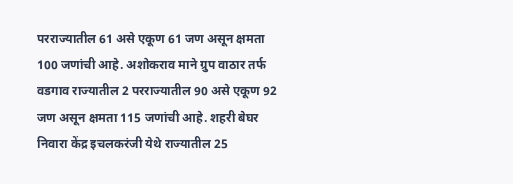परराज्यातील 61 असे एकूण 61 जण असून क्षमता 100 जणांची आहे. अशोकराव माने ग्रुप वाठार तर्फ वडगाव राज्यातील 2 परराज्यातील 90 असे एकूण 92 जण असून क्षमता 115 जणांची आहे. शहरी बेघर निवारा केंद्र इचलकरंजी येथे राज्यातील 25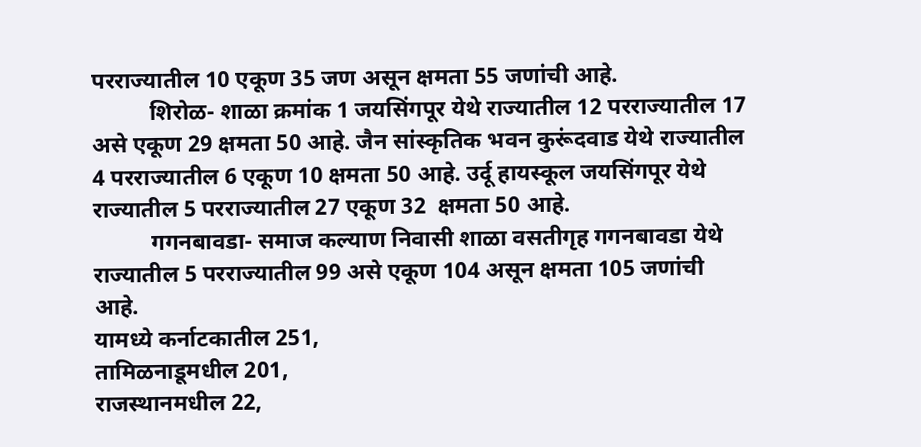परराज्यातील 10 एकूण 35 जण असून क्षमता 55 जणांची आहे.
          शिरोळ- शाळा क्रमांक 1 जयसिंगपूर येथे राज्यातील 12 परराज्यातील 17 असे एकूण 29 क्षमता 50 आहे. जैन सांस्कृतिक भवन कुरूंदवाड येथे राज्यातील 4 परराज्यातील 6 एकूण 10 क्षमता 50 आहे. उर्दू हायस्कूल जयसिंगपूर येथे राज्यातील 5 परराज्यातील 27 एकूण 32  क्षमता 50 आहे.
          गगनबावडा- समाज कल्याण निवासी शाळा वसतीगृह गगनबावडा येथे राज्यातील 5 परराज्यातील 99 असे एकूण 104 असून क्षमता 105 जणांची आहे.
यामध्ये कर्नाटकातील 251,
तामिळनाडूमधील 201,
राजस्थानमधील 22,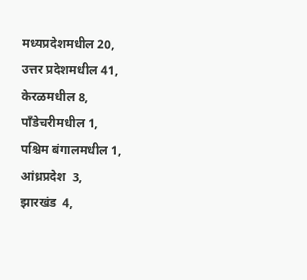मध्यप्रदेशमधील 20,
उत्तर प्रदेशमधील 41,
केरळमधील 8,
पाँडेचरीमधील 1,
पश्चिम बंगालमधील 1,
आंध्रप्रदेश  3,
झारखंड  4,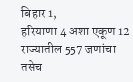बिहार 1,
हरियाणा 4 अशा एकूण 12 राज्यातील 557 जणांचा तसेच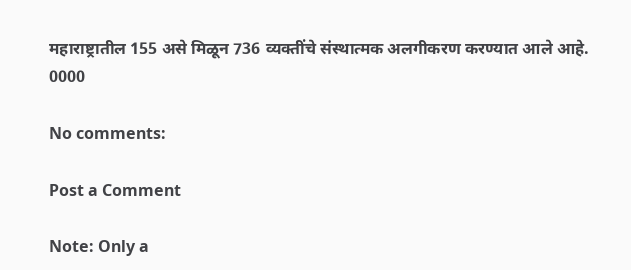महाराष्ट्रातील 155 असे मिळून 736 व्यक्तींचे संस्थात्मक अलगीकरण करण्यात आले आहे.
0000

No comments:

Post a Comment

Note: Only a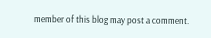member of this blog may post a comment.